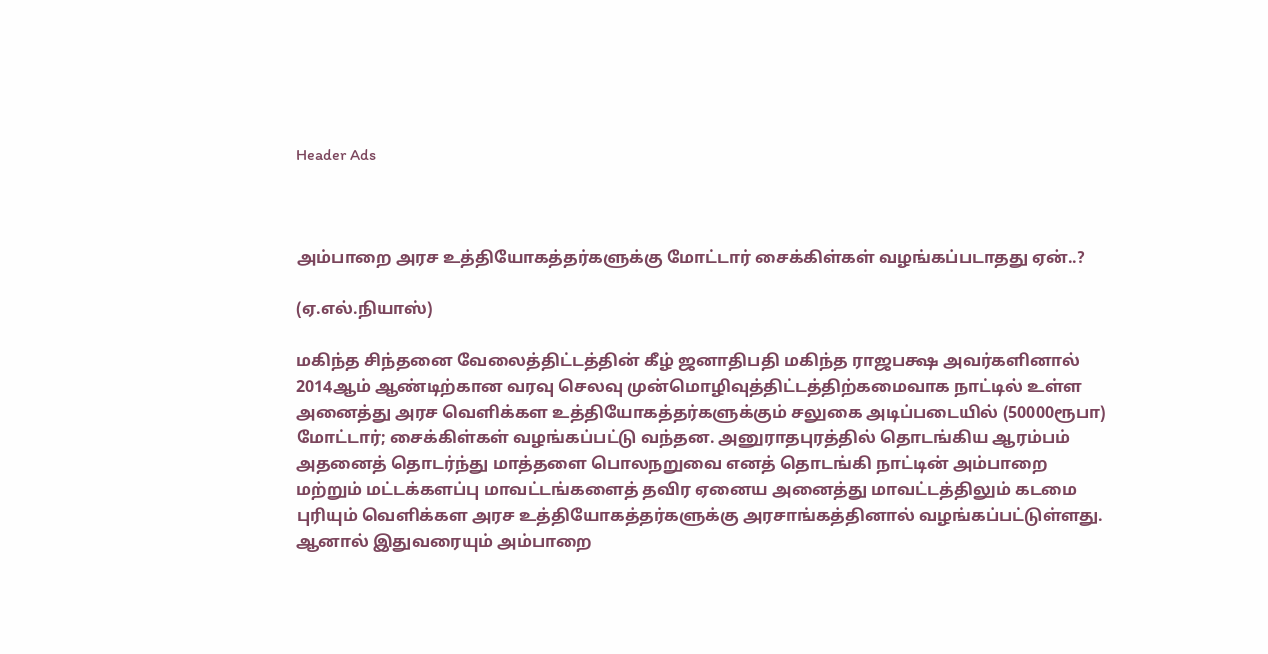Header Ads



அம்பாறை அரச உத்தியோகத்தர்களுக்கு மோட்டார் சைக்கிள்கள் வழங்கப்படாதது ஏன்..?

(ஏ.எல்.நியாஸ்)

மகிந்த சிந்தனை வேலைத்திட்டத்தின் கீழ் ஜனாதிபதி மகிந்த ராஜபக்ஷ அவர்களினால் 2014ஆம் ஆண்டிற்கான வரவு செலவு முன்மொழிவுத்திட்டத்திற்கமைவாக நாட்டில் உள்ள அனைத்து அரச வெளிக்கள உத்தியோகத்தர்களுக்கும் சலுகை அடிப்படையில் (50000ரூபா) மோட்டார்; சைக்கிள்கள் வழங்கப்பட்டு வந்தன. அனுராதபுரத்தில் தொடங்கிய ஆரம்பம் அதனைத் தொடர்ந்து மாத்தளை பொலநறுவை எனத் தொடங்கி நாட்டின் அம்பாறை மற்றும் மட்டக்களப்பு மாவட்டங்களைத் தவிர ஏனைய அனைத்து மாவட்டத்திலும் கடமை புரியும் வெளிக்கள அரச உத்தியோகத்தர்களுக்கு அரசாங்கத்தினால் வழங்கப்பட்டுள்ளது. ஆனால் இதுவரையும் அம்பாறை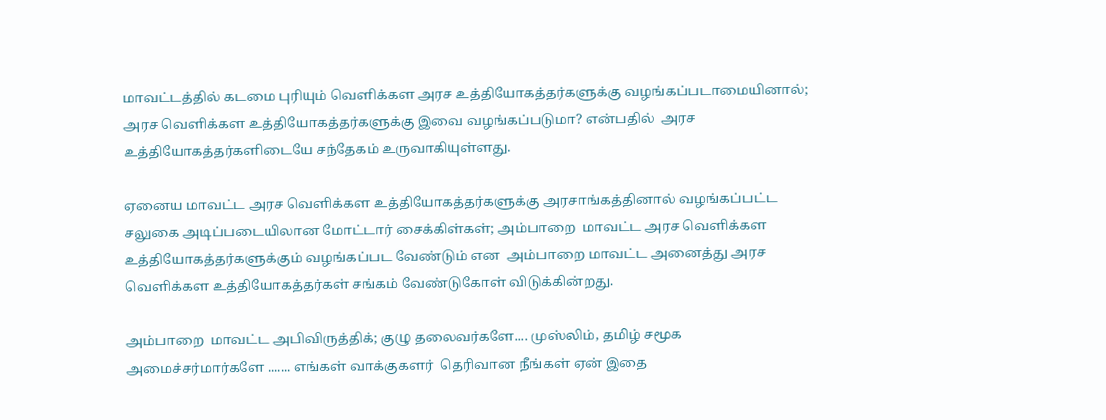மாவட்டத்தில் கடமை புரியும் வெளிக்கள அரச உத்தியோகத்தர்களுக்கு வழங்கப்படாமையினால்; அரச வெளிக்கள உத்தியோகத்தர்களுக்கு இவை வழங்கப்படுமா? என்பதில்  அரச உத்தியோகத்தர்களிடையே சந்தேகம் உருவாகியுள்ளது.

ஏனைய மாவட்ட அரச வெளிக்கள உத்தியோகத்தர்களுக்கு அரசாங்கத்தினால் வழங்கப்பட்ட சலுகை அடிப்படையிலான மோட்டார் சைக்கிள்கள்; அம்பாறை  மாவட்ட அரச வெளிக்கள உத்தியோகத்தர்களுக்கும் வழங்கப்பட வேண்டும் என  அம்பாறை மாவட்ட அனைத்து அரச வெளிக்கள உத்தியோகத்தர்கள் சங்கம் வேண்டுகோள் விடுக்கின்றது.

அம்பாறை  மாவட்ட அபிவிருத்திக்; குழு தலைவர்களே.... முஸ்லிம், தமிழ் சமூக அமைச்சர்மார்களே ....... எங்கள் வாக்குகளர்  தெரிவான நீங்கள் ஏன் இதை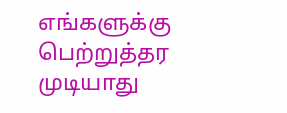எங்களுக்கு பெற்றுத்தர முடியாது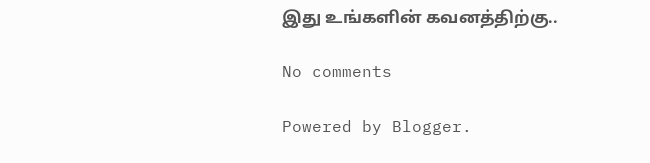இது உங்களின் கவனத்திற்கு..

No comments

Powered by Blogger.